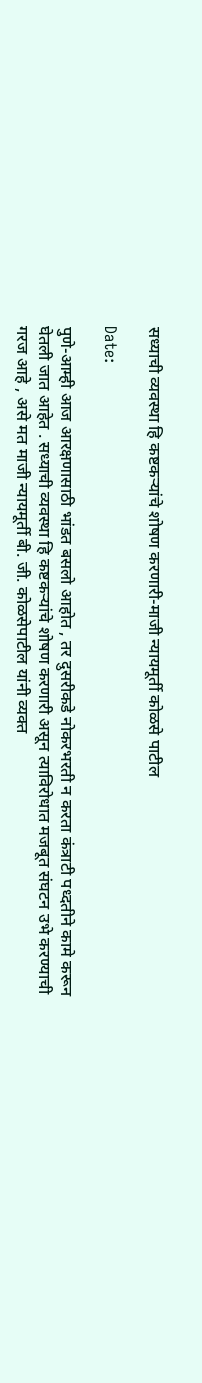सध्याची व्यवस्था हि कष्टकऱ्यांचे शोषण करणारी-माजी न्यायमूर्ती कोळसे पाटील

Date:

पुणे-आम्ही आज आरक्षणासाठी भांडत बसलो आहोत , तर दुसरीकडे नोकरभरती न करता कंत्राटी पध्दतीने कामे करून घेतली जात आहेत . सध्याची व्यवस्था हि कष्टकऱ्यांचे शोषण करणारी असून त्याविरोधात मजबूत संघटन उभे करण्याची गरज आहे , असे मत माजी न्यायमूर्ती बी. जी. कोळसेपाटील यांनी व्यक्त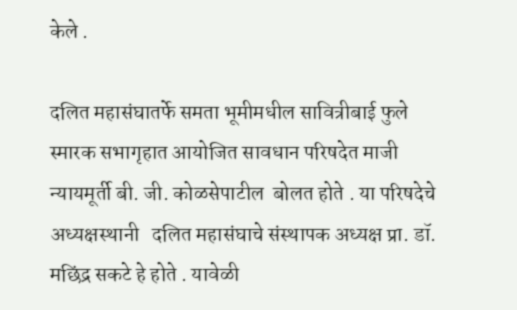केले .

दलित महासंघातर्फे समता भूमीमधील सावित्रीबाई फुले स्मारक सभागृहात आयोजित सावधान परिषदेत माजी न्यायमूर्ती बी. जी. कोळसेपाटील  बोलत होते . या परिषदेचे अध्यक्षस्थानी   दलित महासंघाचे संस्थापक अध्यक्ष प्रा. डॉ. मछिंद्र सकटे हे होते . यावेळी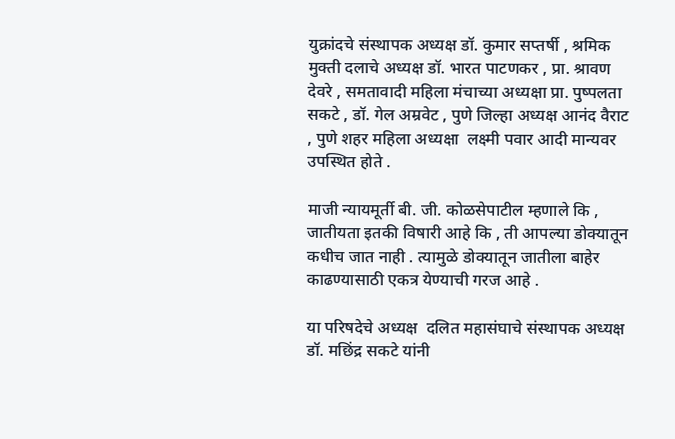युक्रांदचे संस्थापक अध्यक्ष डॉ. कुमार सप्तर्षी , श्रमिक मुक्ती दलाचे अध्यक्ष डॉ. भारत पाटणकर , प्रा. श्रावण देवरे , समतावादी महिला मंचाच्या अध्यक्षा प्रा. पुष्पलता सकटे , डॉ. गेल अम्रवेट , पुणे जिल्हा अध्यक्ष आनंद वैराट , पुणे शहर महिला अध्यक्षा  लक्ष्मी पवार आदी मान्यवर उपस्थित होते .

माजी न्यायमूर्ती बी. जी. कोळसेपाटील म्हणाले कि , जातीयता इतकी विषारी आहे कि , ती आपल्या डोक्यातून कधीच जात नाही . त्यामुळे डोक्यातून जातीला बाहेर काढण्यासाठी एकत्र येण्याची गरज आहे .

या परिषदेचे अध्यक्ष  दलित महासंघाचे संस्थापक अध्यक्ष डॉ. मछिंद्र सकटे यांनी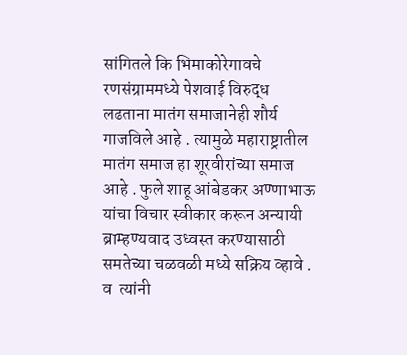सांगितले कि भिमाकोरेगावचे रणसंग्राममध्ये पेशवाई विरुद्ध लढताना मातंग समाजानेही शौर्य गाजविले आहे . त्यामुळे महाराष्ट्रातील मातंग समाज हा शूरवीरांच्या समाज आहे . फुले शाहू आंबेडकर अण्णाभाऊ यांचा विचार स्वीकार करून अन्यायी ब्राम्हण्यवाद उध्वस्त करण्यासाठी समतेच्या चळवळी मध्ये सक्रिय व्हावे . व  त्यांनी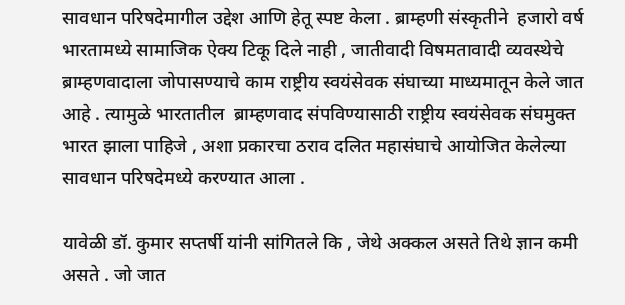सावधान परिषदेमागील उद्देश आणि हेतू स्पष्ट केला . ब्राम्हणी संस्कृतीने  हजारो वर्ष भारतामध्ये सामाजिक ऐक्य टिकू दिले नाही , जातीवादी विषमतावादी व्यवस्थेचे  ब्राम्हणवादाला जोपासण्याचे काम राष्ट्रीय स्वयंसेवक संघाच्या माध्यमातून केले जात आहे . त्यामुळे भारतातील  ब्राम्हणवाद संपविण्यासाठी राष्ट्रीय स्वयंसेवक संघमुक्त भारत झाला पाहिजे , अशा प्रकारचा ठराव दलित महासंघाचे आयोजित केलेल्या सावधान परिषदेमध्ये करण्यात आला .

यावेळी डॉ. कुमार सप्तर्षी यांनी सांगितले कि , जेथे अक्कल असते तिथे ज्ञान कमी असते . जो जात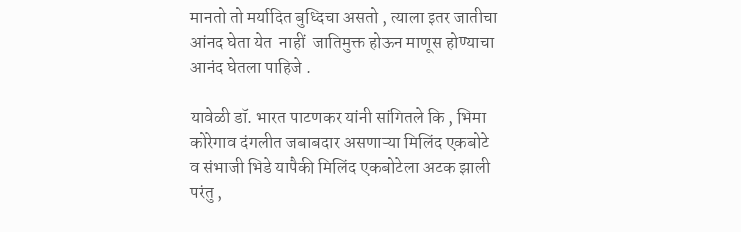मानतो तो मर्यादित बुध्दिचा असतो , त्याला इतर जातीचा आंनद घेता येत  नाहीं  जातिमुक्त होऊन माणूस होण्याचा आनंद घेतला पाहिजे .

यावेळी डॉ. भारत पाटणकर यांनी सांगितले कि , भिमा कोरेगाव दंगलीत जबाबदार असणाऱ्या मिलिंद एकबोटे व संभाजी भिडे यापैकी मिलिंद एकबोटेला अटक झाली परंतु ,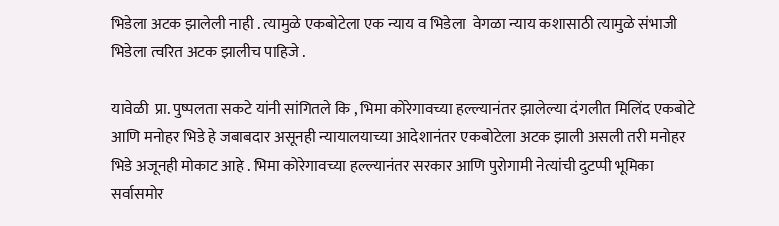भिडेला अटक झालेली नाही . त्यामुळे एकबोटेला एक न्याय व भिडेला  वेगळा न्याय कशासाठी त्यामुळे संभाजी भिडेला त्वरित अटक झालीच पाहिजे .

यावेळी  प्रा. पुष्पलता सकटे यांनी सांगितले कि , भिमा कोरेगावच्या हल्ल्यानंतर झालेल्या दंगलीत मिलिंद एकबोटे आणि मनोहर भिडे हे जबाबदार असूनही न्यायालयाच्या आदेशानंतर एकबोटेला अटक झाली असली तरी मनोहर भिडे अजूनही मोकाट आहे . भिमा कोरेगावच्या हल्ल्यानंतर सरकार आणि पुरोगामी नेत्यांची दुटप्पी भूमिका सर्वासमोर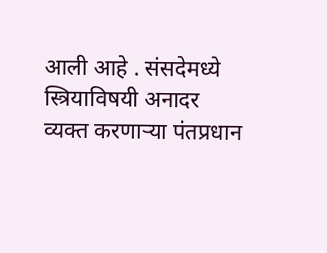आली आहे . संसदेमध्ये स्त्रियाविषयी अनादर व्यक्त करणाऱ्या पंतप्रधान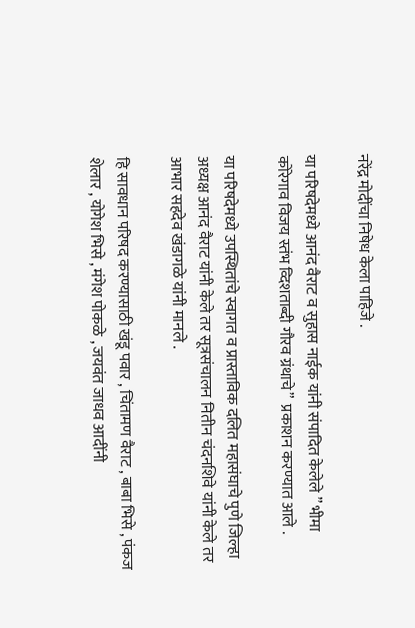नरेंद्र मोदींचा निषेध केला पाहिजे .

या परिषदेमध्ये आनंद वैराट व सुहास नाईक यांनी संपादित केलेले ” भीमा कोरेगाव विजय स्तंभ व्दिशताब्दी गौरव ग्रंथाचे”  प्रकाशन करण्यात आले .

या परिषदेमध्ये उपस्थितांचे स्वागत व प्रास्ताविक दलित महासंघाचे पुणे जिल्हा अध्यक्ष आनंद वैराट यांनी केले तर सूत्रसंचालन नितीन चंदनशिवे यांनी केले तर आभार सहदेव खंडागळे यांनी मानले .

हि सावधान परिषद करण्यासाठी खंडू पवार , चिंतामण वैराट , बाबा भिसे , पंकज शेलार , योगेश भिसे , मंगेश पोकळे , जयवंत जाधव आदींनी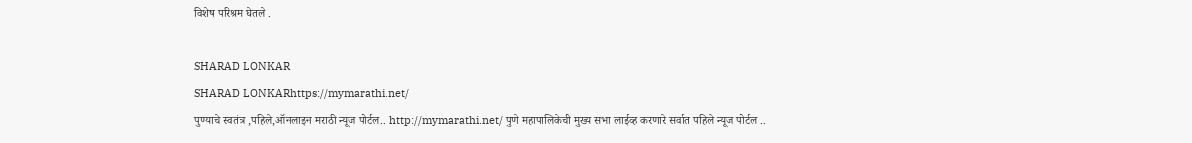विशेष परिश्रम घेतले .

SHARAD LONKAR
SHARAD LONKARhttps://mymarathi.net/
पुण्याचे स्वतंत्र ,पहिले,ऑनलाइन मराठी न्यूज पोर्टल.. http://mymarathi.net/ पुणे महापालिकेची मुख्य सभा लाईव्ह करणारे सर्वात पहिले न्यूज पोर्टल ..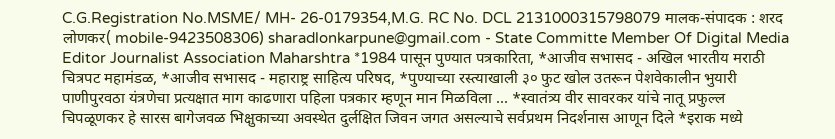C.G.Registration No.MSME/ MH- 26-0179354,M.G. RC No. DCL 2131000315798079 मालक-संपादक : शरद लोणकर( mobile-9423508306) sharadlonkarpune@gmail.com - State Committe Member Of Digital Media Editor Journalist Association Maharshtra *1984 पासून पुण्यात पत्रकारिता, *आजीव सभासद - अखिल भारतीय मराठी चित्रपट महामंडळ, *आजीव सभासद - महाराष्ट्र साहित्य परिषद, *पुण्याच्या रस्त्याखाली ३० फुट खोल उतरून पेशवेकालीन भुयारी पाणीपुरवठा यंत्रणेचा प्रत्यक्षात माग काढणारा पहिला पत्रकार म्हणून मान मिळविला ... *स्वातंत्र्य वीर सावरकर यांचे नातू प्रफुल्ल चिपळूणकर हे सारस बागेजवळ भिक्षुकाच्या अवस्थेत दुर्लक्षित जिवन जगत असल्याचे सर्वप्रथम निदर्शनास आणून दिले *इराक मध्ये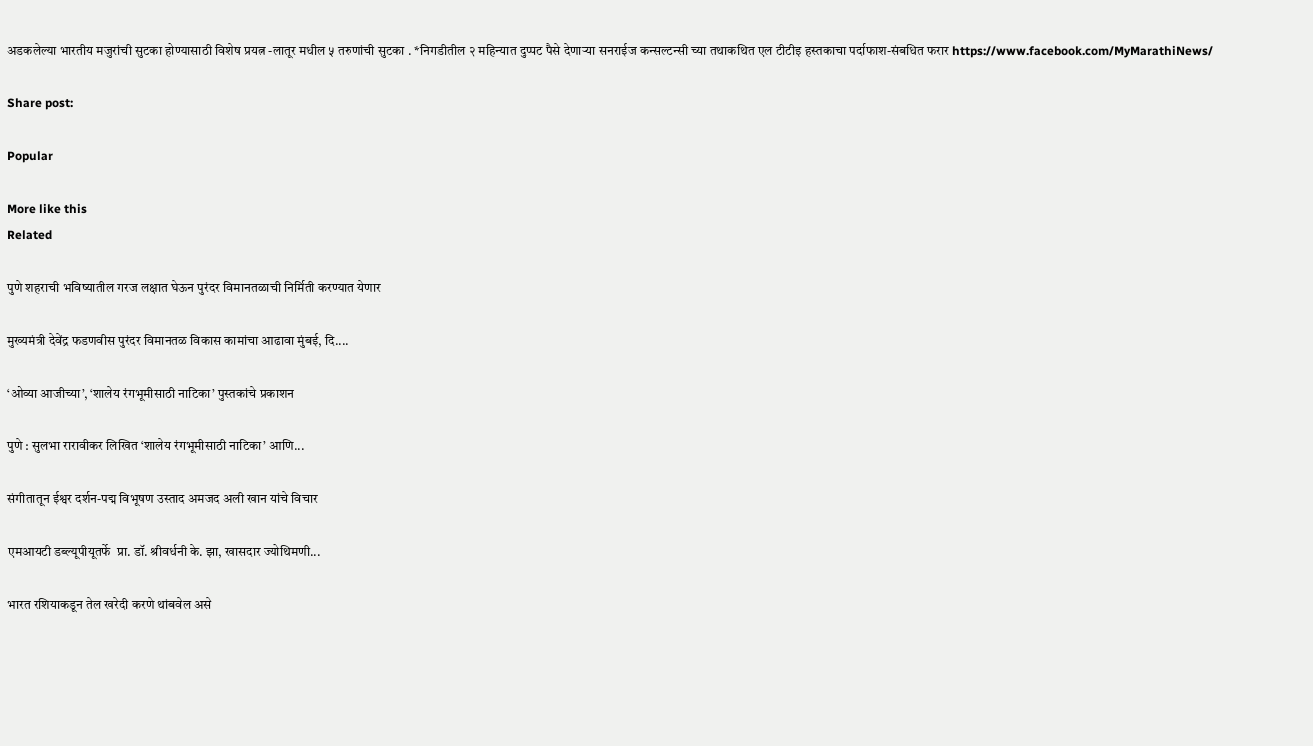अडकलेल्या भारतीय मजुरांची सुटका होण्यासाठी विशेष प्रयत्न -लातूर मधील ५ तरुणांची सुटका . *निगडीतील २ महिन्यात दुप्पट पैसे देणाऱ्या सनराईज कन्सल्टन्सी च्या तथाकथित एल टीटीइ हस्तकाचा पर्दाफाश-संबधित फरार https://www.facebook.com/MyMarathiNews/

Share post:

Popular

More like this
Related

पुणे शहराची भविष्यातील गरज लक्षात घेऊन पुरंदर विमानतळाची निर्मिती करण्यात येणार

मुख्यमंत्री देवेंद्र फडणवीस पुरंदर विमानतळ विकास कामांचा आढावा मुंबई, दि....

‘ओव्या आजीच्या’, ‘शालेय रंगभूमीसाठी नाटिका’ पुस्तकांचे प्रकाशन

पुणे : सुलभा रारावीकर लिखित ‘शालेय रंगभूमीसाठी नाटिका’ आणि...

संगीतातून ईश्वर दर्शन-पद्म विभूषण उस्ताद अमजद अली खान यांचे विचार

एमआयटी डब्ल्यूपीयूतर्फे  प्रा. डॉ. श्रीवर्धनी के. झा, खासदार ज्योथिमणी...

भारत रशियाकडून तेल खरेदी करणे थांबवेल असे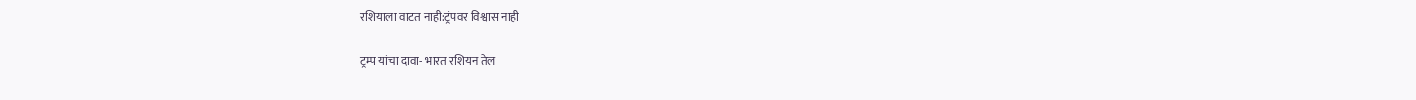रशियाला वाटत नाही:ट्रंपवर विश्वास नाही

ट्रम्प यांचा दावा- भारत रशियन तेल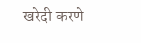खरेदी करणे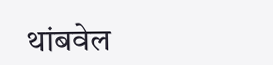थांबवेल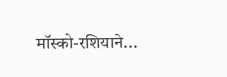मॉस्को-रशियाने...